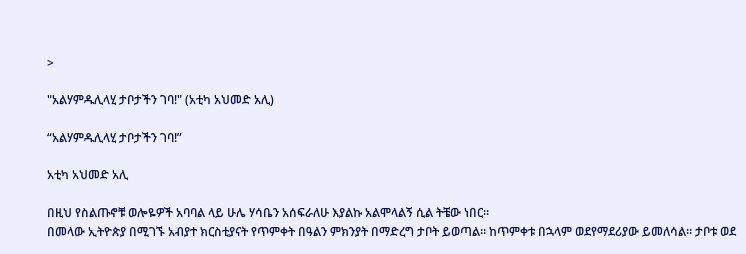>

"አልሃምዱሊላሂ ታቦታችን ገባ!" (አቲካ አህመድ አሊ)

“አልሃምዱሊላሂ ታቦታችን ገባ!”

አቲካ አህመድ አሊ

በዚህ የስልጡኖቹ ወሎዬዎች አባባል ላይ ሁሌ ሃሳቤን አሰፍራለሁ እያልኩ አልሞላልኝ ሲል ትቼው ነበር።
በመላው ኢትዮጵያ በሚገኙ አብያተ ክርስቲያናት የጥምቀት በዓልን ምክንያት በማድረግ ታቦት ይወጣል። ከጥምቀቱ በኋላም ወደየማደሪያው ይመለሳል። ታቦቱ ወደ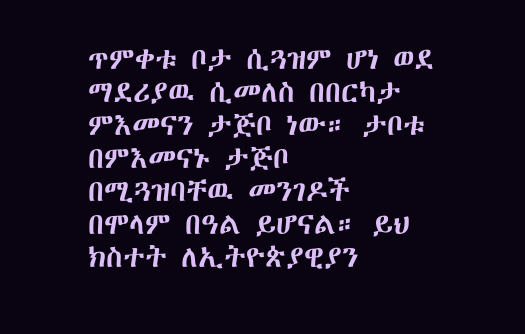ጥምቀቱ ቦታ ሲጓዝም ሆነ ወደ ማደሪያዉ ሲመለስ በበርካታ ምእመናን ታጅቦ ነው። ታቦቱ በምእመናኑ ታጅቦ በሚጓዝባቸዉ መንገዶች በሞላም በዓል ይሆናል። ይህ ክስተት ለኢትዮጵያዊያን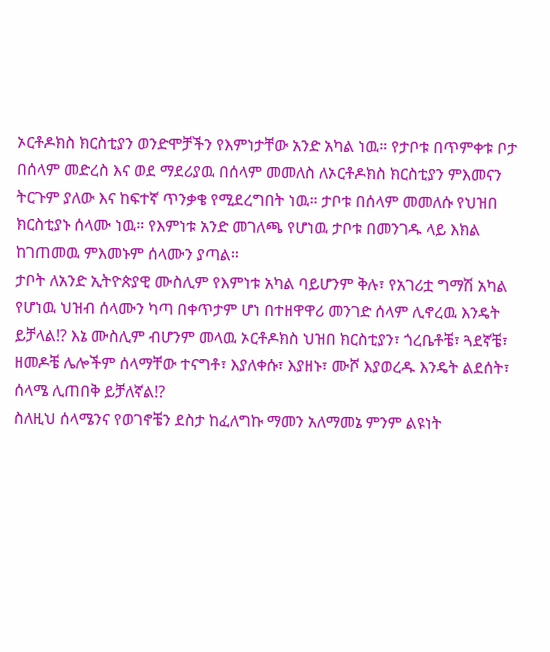ኦርቶዶክስ ክርስቲያን ወንድሞቻችን የእምነታቸው አንድ አካል ነዉ። የታቦቱ በጥምቀቱ ቦታ በሰላም መድረስ እና ወደ ማደሪያዉ በሰላም መመለስ ለኦርቶዶክስ ክርስቲያን ምእመናን ትርጉም ያለው እና ከፍተኛ ጥንቃቄ የሚደረግበት ነዉ። ታቦቱ በሰላም መመለሱ የህዝበ ክርስቲያኑ ሰላሙ ነዉ። የእምነቱ አንድ መገለጫ የሆነዉ ታቦቱ በመንገዱ ላይ እክል ከገጠመዉ ምእመኑም ሰላሙን ያጣል።
ታቦት ለአንድ ኢትዮጵያዊ ሙስሊም የእምነቱ አካል ባይሆንም ቅሉ፣ የአገሪቷ ግማሽ አካል የሆነዉ ህዝብ ሰላሙን ካጣ በቀጥታም ሆነ በተዘዋዋሪ መንገድ ሰላም ሊኖረዉ እንዴት ይቻላል!? እኔ ሙስሊም ብሆንም መላዉ ኦርቶዶክስ ህዝበ ክርስቲያን፣ ጎረቤቶቼ፣ ጓደኛቼ፣ ዘመዶቼ ሌሎችም ሰላማቸው ተናግቶ፣ እያለቀሱ፣ እያዘኑ፣ ሙሾ እያወረዱ እንዴት ልደሰት፣ ሰላሜ ሊጠበቅ ይቻለኛል!?
ስለዚህ ሰላሜንና የወገኖቼን ደስታ ከፈለግኩ ማመን አለማመኔ ምንም ልዩነት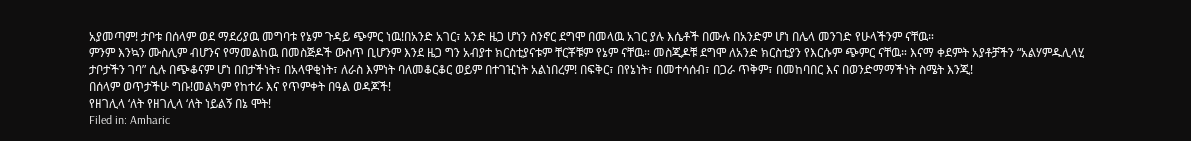አያመጣም! ታቦቱ በሰላም ወደ ማደሪያዉ መግባቱ የኔም ጉዳይ ጭምር ነዉ!በአንድ አገር፣ አንድ ዜጋ ሆነን ስንኖር ደግሞ በመላዉ አገር ያሉ እሴቶች በሙሉ በአንድም ሆነ በሌላ መንገድ የሁላችንም ናቸዉ።
ምንም እንኳን ሙስሊም ብሆንና የማመልከዉ በመስጅዶች ውስጥ ቢሆንም እንደ ዜጋ ግን አብያተ ክርስቲያናቱም ቸርቾቹም የኔም ናቸዉ። መስጂዶቹ ደግሞ ለአንድ ክርስቲያን የእርሱም ጭምር ናቸዉ። እናማ ቀደምት አያቶቻችን “አልሃምዱሊላሂ ታቦታችን ገባ” ሲሉ በጭቆናም ሆነ በበታችነት፣ በአላዋቂነት፣ ለራስ እምነት ባለመቆርቆር ወይም በተገዢነት አልነበረም! በፍቅር፣ በየኔነት፣ በመተሳሰብ፣ በጋራ ጥቅም፣ በመከባበር እና በወንድማማችነት ስሜት እንጂ!
በሰላም ወጥታችሁ ግቡ!መልካም የከተራ እና የጥምቀት በዓል ወዳጆች!
የዘገሊላ ‘ለት የዘገሊላ ‘ለት ነይልኝ በኔ ሞት!
Filed in: Amharic